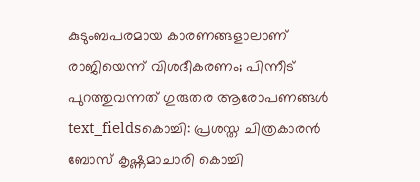കുടുംബപരമായ കാരണങ്ങളാലാണ് രാജിയെന്ന് വിശദീകരണം; പിന്നീട് പുറത്തുവന്നത് ഗുരുതര ആരോപണങ്ങൾ
text_fieldsകൊച്ചി: പ്രശസ്ത ചിത്രകാരൻ ബോസ് കൃഷ്ണമാചാരി കൊച്ചി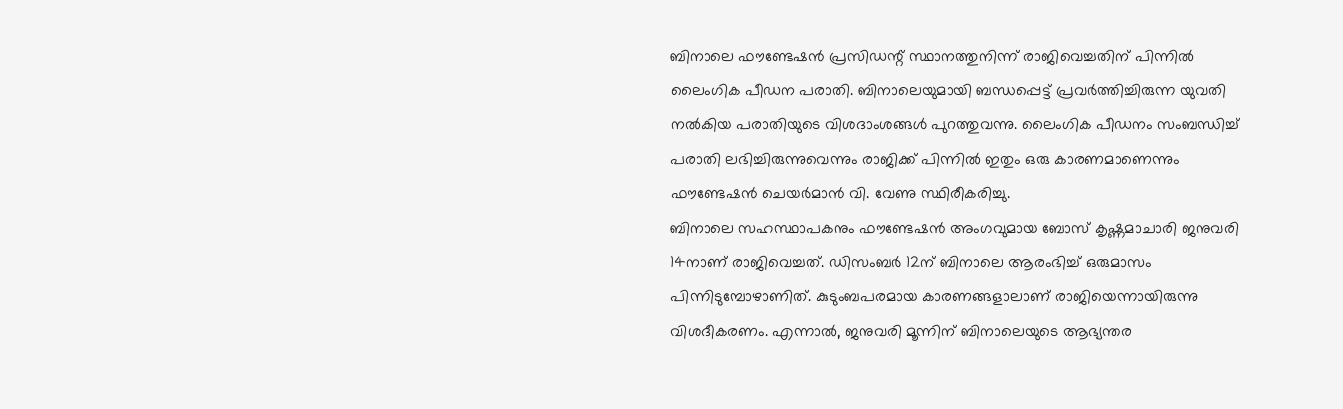ബിനാലെ ഫൗണ്ടേഷൻ പ്രസിഡന്റ് സ്ഥാനത്തുനിന്ന് രാജിവെച്ചതിന് പിന്നിൽ ലൈംഗിക പീഡന പരാതി. ബിനാലെയുമായി ബന്ധപ്പെട്ട് പ്രവർത്തിച്ചിരുന്ന യുവതി നൽകിയ പരാതിയുടെ വിശദാംശങ്ങൾ പുറത്തുവന്നു. ലൈംഗിക പീഡനം സംബന്ധിച്ച് പരാതി ലഭിച്ചിരുന്നുവെന്നും രാജിക്ക് പിന്നിൽ ഇതും ഒരു കാരണമാണെന്നും ഫൗണ്ടേഷൻ ചെയർമാൻ വി. വേണു സ്ഥിരീകരിച്ചു.
ബിനാലെ സഹസ്ഥാപകനും ഫൗണ്ടേഷൻ അംഗവുമായ ബോസ് കൃഷ്ണമാചാരി ജനുവരി 14നാണ് രാജിവെച്ചത്. ഡിസംബർ 12ന് ബിനാലെ ആരംഭിച്ച് ഒരുമാസം പിന്നിടുമ്പോഴാണിത്. കുടുംബപരമായ കാരണങ്ങളാലാണ് രാജിയെന്നായിരുന്നു വിശദീകരണം. എന്നാൽ, ജനുവരി മൂന്നിന് ബിനാലെയുടെ ആഭ്യന്തര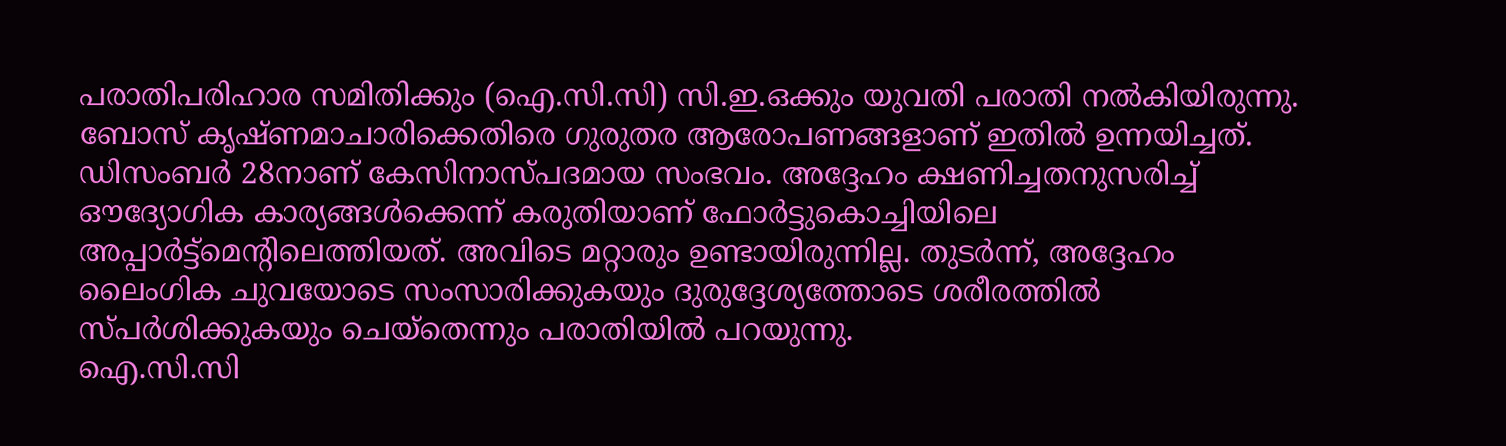പരാതിപരിഹാര സമിതിക്കും (ഐ.സി.സി) സി.ഇ.ഒക്കും യുവതി പരാതി നൽകിയിരുന്നു. ബോസ് കൃഷ്ണമാചാരിക്കെതിരെ ഗുരുതര ആരോപണങ്ങളാണ് ഇതിൽ ഉന്നയിച്ചത്.
ഡിസംബർ 28നാണ് കേസിനാസ്പദമായ സംഭവം. അദ്ദേഹം ക്ഷണിച്ചതനുസരിച്ച് ഔദ്യോഗിക കാര്യങ്ങൾക്കെന്ന് കരുതിയാണ് ഫോർട്ടുകൊച്ചിയിലെ അപ്പാർട്ട്മെന്റിലെത്തിയത്. അവിടെ മറ്റാരും ഉണ്ടായിരുന്നില്ല. തുടർന്ന്, അദ്ദേഹം ലൈംഗിക ചുവയോടെ സംസാരിക്കുകയും ദുരുദ്ദേശ്യത്തോടെ ശരീരത്തിൽ സ്പർശിക്കുകയും ചെയ്തെന്നും പരാതിയിൽ പറയുന്നു.
ഐ.സി.സി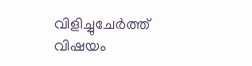വിളിച്ചുചേർത്ത് വിഷയം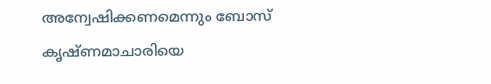അന്വേഷിക്കണമെന്നും ബോസ് കൃഷ്ണമാചാരിയെ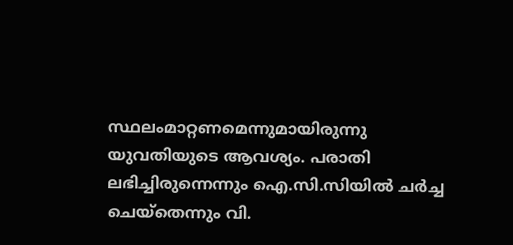സ്ഥലംമാറ്റണമെന്നുമായിരുന്നു യുവതിയുടെ ആവശ്യം. പരാതി ലഭിച്ചിരുന്നെന്നും ഐ.സി.സിയിൽ ചർച്ച ചെയ്തെന്നും വി.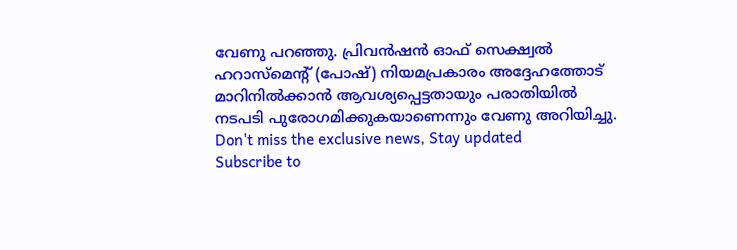വേണു പറഞ്ഞു. പ്രിവൻഷൻ ഓഫ് സെക്ഷ്വൽ ഹറാസ്മെന്റ് (പോഷ്) നിയമപ്രകാരം അദ്ദേഹത്തോട് മാറിനിൽക്കാൻ ആവശ്യപ്പെട്ടതായും പരാതിയിൽ നടപടി പുരോഗമിക്കുകയാണെന്നും വേണു അറിയിച്ചു.
Don't miss the exclusive news, Stay updated
Subscribe to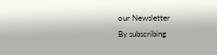our Newsletter
By subscribing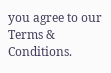you agree to our Terms & Conditions.